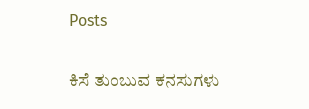Posts

ಕಿಸೆ ತುಂಬುವ ಕನಸುಗಳು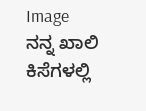Image
ನನ್ನ ಖಾಲಿ ಕಿಸೆಗಳಲ್ಲಿ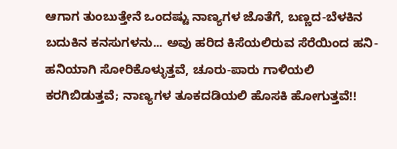ಆಗಾಗ ತುಂಬುತ್ತೇನೆ ಒಂದಷ್ಟು ನಾಣ್ಯಗಳ ಜೊತೆಗೆ, ಬಣ್ಣದ-ಬೆಳಕಿನ ಬದುಕಿನ ಕನಸುಗಳನು... ಅವು ಹರಿದ ಕಿಸೆಯಲಿರುವ ಸೆರೆಯಿಂದ ಹನಿ-ಹನಿಯಾಗಿ ಸೋರಿಕೊಳ್ಳುತ್ತವೆ, ಚೂರು-ಪಾರು ಗಾಳಿಯಲಿ ಕರಗಿಬಿಡುತ್ತವೆ; ನಾಣ್ಯಗಳ ತೂಕದಡಿಯಲಿ ಹೊಸಕಿ ಹೋಗುತ್ತವೆ!!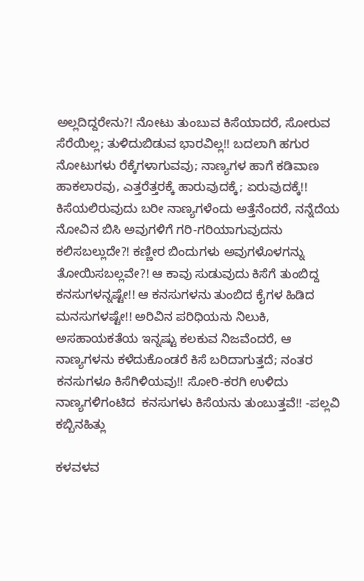ಅಲ್ಲದಿದ್ದರೇನು?! ನೋಟು ತುಂಬುವ ಕಿಸೆಯಾದರೆ, ಸೋರುವ ಸೆರೆಯಿಲ್ಲ; ತುಳಿದುಬಿಡುವ ಭಾರವಿಲ್ಲ!! ಬದಲಾಗಿ ಹಗುರ ನೋಟುಗಳು ರೆಕ್ಕೆಗಳಾಗುವವು; ನಾಣ್ಯಗಳ ಹಾಗೆ ಕಡಿವಾಣ ಹಾಕಲಾರವು, ಎತ್ತರೆತ್ತರಕ್ಕೆ ಹಾರುವುದಕ್ಕೆ; ಏರುವುದಕ್ಕೆ!! ಕಿಸೆಯಲಿರುವುದು ಬರೀ ನಾಣ್ಯಗಳೆಂದು ಅತ್ತೆನೆಂದರೆ, ನನ್ನೆದೆಯ ನೋವಿನ ಬಿಸಿ ಅವುಗಳಿಗೆ ಗರಿ-ಗರಿಯಾಗುವುದನು ಕಲಿಸಬಲ್ಲುದೇ?! ಕಣ್ಣೀರ ಬಿಂದುಗಳು ಅವುಗಳೊಳಗನ್ನು ತೋಯಿಸಬಲ್ಲವೇ?! ಆ ಕಾವು ಸುಡುವುದು ಕಿಸೆಗೆ ತುಂಬಿದ್ದ ಕನಸುಗಳನ್ನಷ್ಟೇ!! ಆ ಕನಸುಗಳನು ತುಂಬಿದ ಕೈಗಳ ಹಿಡಿದ ಮನಸುಗಳಷ್ಟೇ!! ಅರಿವಿನ ಪರಿಧಿಯನು ನಿಲುಕಿ, ಅಸಹಾಯಕತೆಯ ಇನ್ನಷ್ಟು ಕಲಕುವ ನಿಜವೆಂದರೆ, ಆ ನಾಣ್ಯಗಳನು ಕಳೆದುಕೊಂಡರೆ ಕಿಸೆ ಬರಿದಾಗುತ್ತದೆ; ನಂತರ ಕನಸುಗಳೂ ಕಿಸೆಗಿಳಿಯವು!! ಸೋರಿ-ಕರಗಿ ಉಳಿದು  ನಾಣ್ಯಗಳಿಗಂಟಿದ  ಕನ‌ಸುಗಳು ಕಿಸೆಯನು ತುಂಬುತ್ತವೆ!! -ಪಲ್ಲವಿ ಕಬ್ಬಿನಹಿತ್ಲು

ಕಳವಳವ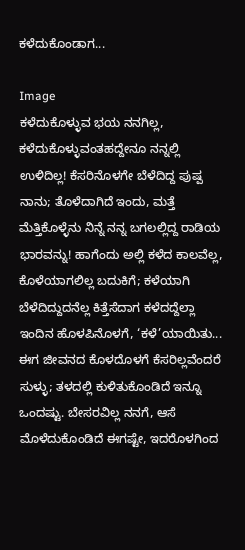ಕಳೆದುಕೊಂಡಾಗ...

Image
ಕಳೆದುಕೊಳ್ಳುವ ಭಯ ನನಗಿಲ್ಲ, ಕಳೆದುಕೊಳ್ಳುವಂತಹದ್ದೇನೂ ನನ್ನಲ್ಲಿ ಉಳಿದಿಲ್ಲ! ಕೆಸರಿನೊಳಗೇ ಬೆಳೆದಿದ್ದ ಪುಷ್ಪ ನಾನು; ತೊಳೆದಾಗಿದೆ ಇಂದು, ಮತ್ತೆ ಮೆತ್ತಿಕೊಳ್ಳೆನು ನಿನ್ನೆ ನನ್ನ ಬಗಲಲ್ಲಿದ್ದ ರಾಡಿಯ ಭಾರವನ್ನು! ಹಾಗೆಂದು ಅಲ್ಲಿ ಕಳೆದ ಕಾಲವೆಲ್ಲ, ಕೊಳೆಯಾಗಲಿಲ್ಲ ಬದುಕಿಗೆ; ಕಳೆಯಾಗಿ ಬೆಳೆದಿದ್ದುದನೆಲ್ಲ ಕಿತ್ತೆಸೆದಾಗ ಕಳೆದದ್ದೆಲ್ಲಾ ಇಂದಿನ ಹೊಳಪಿನೊಳಗೆ, ‘ಕಳೆ’ಯಾಯಿತು...   ಈಗ ಜೀವನದ ಕೊಳದೊಳಗೆ ಕೆಸರಿಲ್ಲವೆಂದರೆ ಸುಳ್ಳು; ತಳದಲ್ಲಿ ಕುಳಿತುಕೊಂಡಿದೆ ಇನ್ನೂ ಒಂದಷ್ಟು. ಬೇಸರವಿಲ್ಲ ನನಗೆ, ಆಸೆ ಮೊಳೆದುಕೊಂಡಿದೆ ಈಗಷ್ಟೇ, ಇದರೊಳಗಿಂದ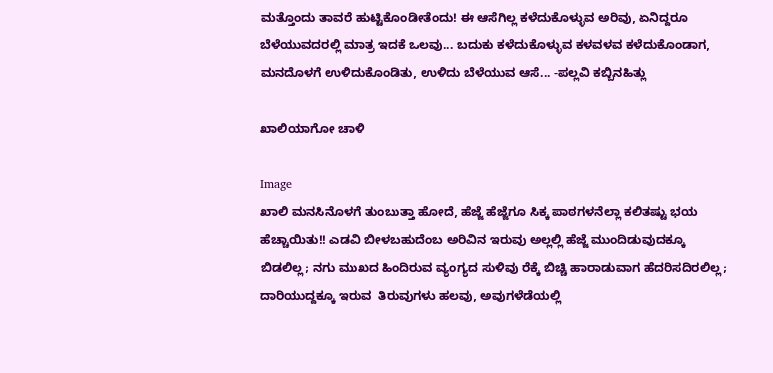ಮತ್ತೊಂದು ತಾವರೆ ಹುಟ್ಟಿಕೊಂಡೀತೆಂದು! ಈ ಆಸೆಗಿಲ್ಲ ಕಳೆದುಕೊಳ್ಳುವ ಅರಿವು, ಏನಿದ್ದರೂ ಬೆಳೆಯುವದರಲ್ಲಿ ಮಾತ್ರ ಇದಕೆ ಒಲವು... ಬದುಕು ಕಳೆದುಕೊಳ್ಳುವ ಕಳವಳವ ಕಳೆದುಕೊಂಡಾಗ, ಮನದೊಳಗೆ ಉಳಿದುಕೊಂಡಿತು, ಉಳಿದು ಬೆಳೆಯುವ ಆಸೆ... -ಪಲ್ಲವಿ ಕಬ್ಬಿನಹಿತ್ಲು

ಖಾಲಿಯಾಗೋ ಚಾಳಿ

Image
ಖಾಲಿ ಮನಸಿನೊಳಗೆ ತುಂಬುತ್ತಾ ಹೋದೆ, ಹೆಜ್ಜೆ ಹೆಜ್ಜೆಗೂ ಸಿಕ್ಕ ಪಾಠಗಳನೆಲ್ಲಾ ಕಲಿತಷ್ಟು ಭಯ ಹೆಚ್ಚಾಯಿತು!! ಎಡವಿ ಬೀಳಬಹುದೆಂಬ ಅರಿವಿನ ಇರುವು ಅಲ್ಲಲ್ಲಿ ಹೆಜ್ಜೆ ಮುಂದಿಡುವುದಕ್ಕೂ ಬಿಡಲಿಲ್ಲ; ನಗು ಮುಖದ ಹಿಂದಿರುವ ವ್ಯಂಗ್ಯದ ಸುಳಿವು ರೆಕ್ಕೆ ಬಿಚ್ಚಿ ಹಾರಾಡುವಾಗ ಹೆದರಿಸದಿರಲಿಲ್ಲ; ದಾರಿಯುದ್ದಕ್ಕೂ ಇರುವ  ತಿರುವುಗಳು ಹಲವು, ಅವುಗಳೆಡೆಯಲ್ಲಿ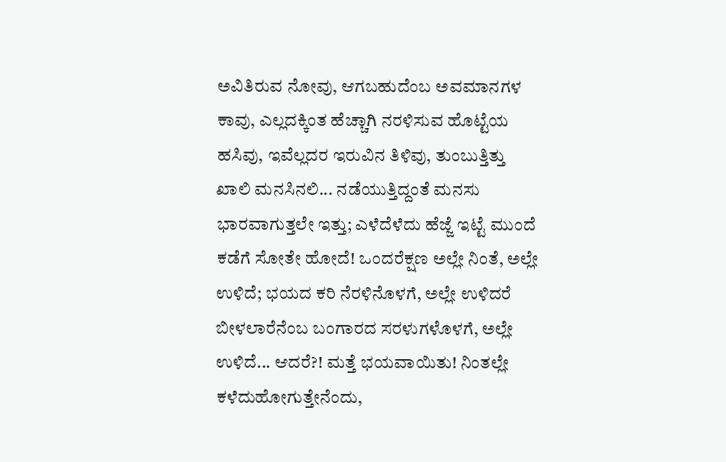ಅವಿತಿರುವ ನೋವು, ಆಗಬಹುದೆಂಬ ಅವಮಾನಗಳ ಕಾವು, ಎಲ್ಲದಕ್ಕಿಂತ ಹೆಚ್ಚಾಗಿ ನರಳಿಸುವ ಹೊಟ್ಟೆಯ ಹಸಿವು, ಇವೆಲ್ಲದರ ಇರುವಿನ ತಿಳಿವು, ತುಂಬುತ್ತಿತ್ತು ಖಾಲಿ ಮನಸಿನಲಿ... ನಡೆಯುತ್ತಿದ್ದಂತೆ ಮನಸು ಭಾರವಾಗುತ್ತಲೇ ಇತ್ತು; ಎಳೆದೆಳೆದು ಹೆಜ್ಜೆ ಇಟ್ಟೆ ಮುಂದೆ ಕಡೆಗೆ ಸೋತೇ ಹೋದೆ! ಒಂದರೆಕ್ಷಣ ಅಲ್ಲೇ ನಿಂತೆ, ಅಲ್ಲೇ ಉಳಿದೆ; ಭಯದ ಕರಿ ನೆರಳಿನೊಳಗೆ, ಅಲ್ಲೇ ಉಳಿದರೆ ಬೀಳಲಾರೆನೆಂಬ ಬಂಗಾರದ ಸರಳುಗಳೊಳಗೆ, ಅಲ್ಲೇ ಉಳಿದೆ... ಆದರೆ?! ಮತ್ತೆ ಭಯವಾಯಿತು! ನಿಂತಲ್ಲೇ ಕಳೆದುಹೋಗುತ್ತೇನೆಂದು,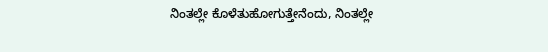ನಿಂತಲ್ಲೇ ಕೊಳೆತುಹೋಗುತ್ತೇನೆಂದು, ನಿಂತಲ್ಲೇ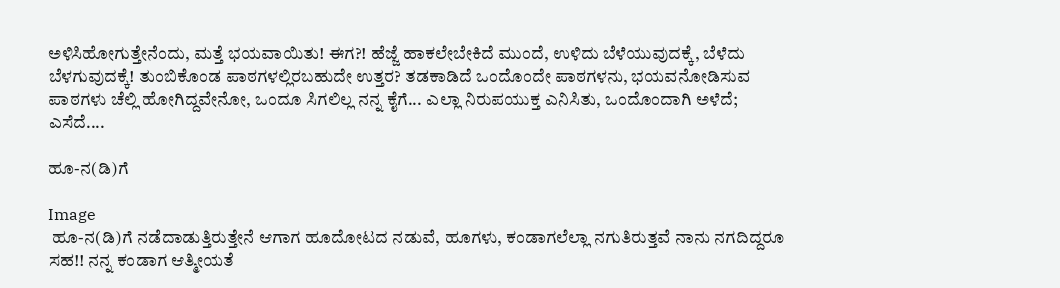ಅಳಿಸಿಹೋಗುತ್ತೇನೆಂದು, ಮತ್ತೆ ಭಯವಾಯಿತು! ಈಗ?! ಹೆಜ್ಜೆ ಹಾಕಲೇಬೇಕಿದೆ ಮುಂದೆ, ಉಳಿದು ಬೆಳೆಯುವುದಕ್ಕೆ, ಬೆಳೆದು ಬೆಳಗುವುದಕ್ಕೆ! ತುಂಬಿಕೊಂಡ ಪಾಠಗಳಲ್ಲಿರಬಹುದೇ ಉತ್ತರ? ತಡಕಾಡಿದೆ ಒಂದೊಂದೇ ಪಾಠಗಳನು, ಭಯವನೋಡಿಸುವ ಪಾಠಗಳು ಚೆಲ್ಲಿ ಹೋಗಿದ್ದವೇನೋ, ಒಂದೂ ಸಿಗಲಿಲ್ಲ ನನ್ನ ಕೈಗೆ... ಎಲ್ಲಾ ನಿರುಪಯುಕ್ತ ಎನಿಸಿತು, ಒಂದೊಂದಾಗಿ ಅಳೆದೆ; ಎಸೆದೆ....

ಹೂ-ನ(ಡಿ)ಗೆ

Image
 ಹೂ-ನ(ಡಿ)ಗೆ ನಡೆದಾಡುತ್ತಿರುತ್ತೇನೆ ಆಗಾಗ ಹೂದೋಟದ ನಡುವೆ, ಹೂಗಳು, ಕಂಡಾಗಲೆಲ್ಲಾ ನಗುತಿರುತ್ತವೆ ನಾನು ನಗದಿದ್ದರೂ ಸಹ!! ನನ್ನ ಕಂಡಾಗ ಆತ್ಮೀಯತೆ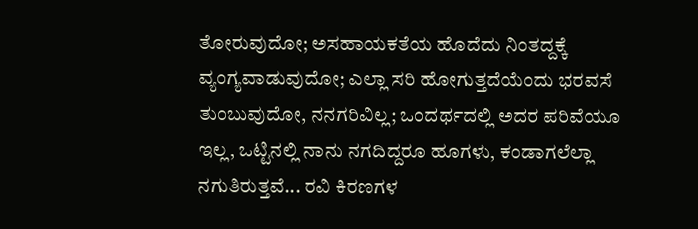ತೋರುವುದೋ; ಅಸಹಾಯಕತೆಯ ಹೊದೆದು ನಿಂತದ್ದಕ್ಕೆ ವ್ಯಂಗ್ಯವಾಡುವುದೋ; ಎಲ್ಲಾ ಸರಿ ಹೋಗುತ್ತದೆಯೆಂದು ಭರವಸೆ ತುಂಬುವುದೋ, ನನಗರಿವಿಲ್ಲ; ಒಂದರ್ಥದಲ್ಲಿ ಅದರ ಪರಿವೆಯೂ ಇಲ್ಲ, ಒಟ್ಟಿನಲ್ಲಿ ನಾನು ನಗದಿದ್ದರೂ ಹೂಗಳು, ಕಂಡಾಗಲೆಲ್ಲಾ ನಗುತಿರುತ್ತವೆ... ರವಿ ಕಿರಣಗಳ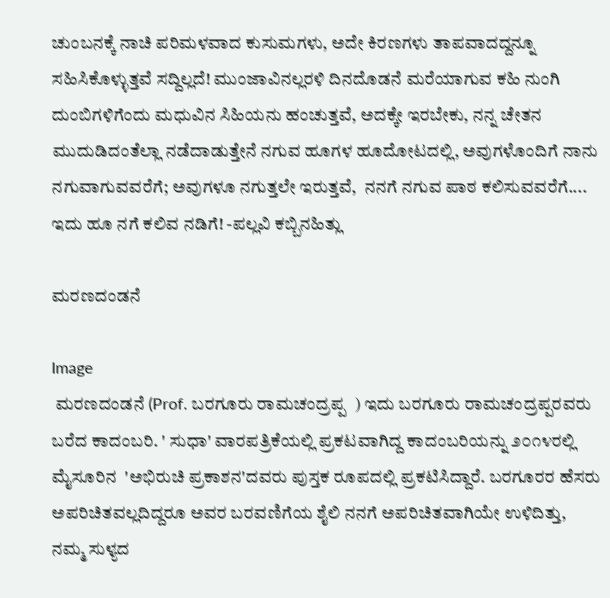ಚುಂಬನಕ್ಕೆ ನಾಚಿ ಪರಿಮಳವಾದ ಕುಸುಮಗಳು, ಅದೇ ಕಿರಣಗಳು ತಾಪವಾದದ್ದನ್ನೂ ಸಹಿಸಿಕೊಳ್ಳುತ್ತವೆ ಸದ್ದಿಲ್ಲದೆ! ಮುಂಜಾವಿನಲ್ಲರಳಿ ದಿನದೊಡನೆ ಮರೆಯಾಗುವ ಕಹಿ ನುಂಗಿ ದುಂಬಿಗಳಿಗೆಂದು ಮಧುವಿನ ಸಿಹಿಯನು ಹಂಚುತ್ತವೆ, ಅದಕ್ಕೇ ಇರಬೇಕು, ನನ್ನ ಚೇತನ ಮುದುಡಿದಂತೆಲ್ಲಾ ನಡೆದಾಡುತ್ತೇನೆ ನಗುವ ಹೂಗಳ ಹೂದೋಟದಲ್ಲಿ, ಅವುಗಳೊಂದಿಗೆ ನಾನು ನಗುವಾಗುವವರೆಗೆ; ಅವುಗಳೂ ನಗುತ್ತಲೇ ಇರುತ್ತವೆ,  ನನಗೆ ನಗುವ ಪಾಠ ಕಲಿಸುವವರೆಗೆ.... ಇದು ಹೂ ನಗೆ ಕಲಿವ ನಡಿಗೆ! -ಪಲ್ಲವಿ ಕಬ್ಬಿನಹಿತ್ಲು

ಮರಣದಂಡನೆ

Image
 ಮರಣದಂಡನೆ (Prof. ಬರಗೂರು ರಾಮಚಂದ್ರಪ್ಪ  ) ಇದು ಬರಗೂರು ರಾಮಚಂದ್ರಪ್ಪರವರು ಬರೆದ ಕಾದಂಬರಿ. ' ಸುಧಾ' ವಾರಪತ್ರಿಕೆಯಲ್ಲಿ ಪ್ರಕಟವಾಗಿದ್ದ ಕಾದಂಬರಿಯನ್ನು ೨೦೧೪ರಲ್ಲಿ ಮೈಸೂರಿನ  'ಅಭಿರುಚಿ ಪ್ರಕಾಶನ'ದವರು ಪುಸ್ತಕ ರೂಪದಲ್ಲಿ ಪ್ರಕಟಿಸಿದ್ದಾರೆ. ಬರಗೂರರ ಹೆಸರು ಅಪರಿಚಿತವಲ್ಲದಿದ್ದರೂ ಅವರ ಬರವಣಿಗೆಯ ಶೈಲಿ ನನಗೆ ಅಪರಿಚಿತವಾಗಿಯೇ ಉಳಿದಿತ್ತು, ನಮ್ಮ ಸುಳ್ಯದ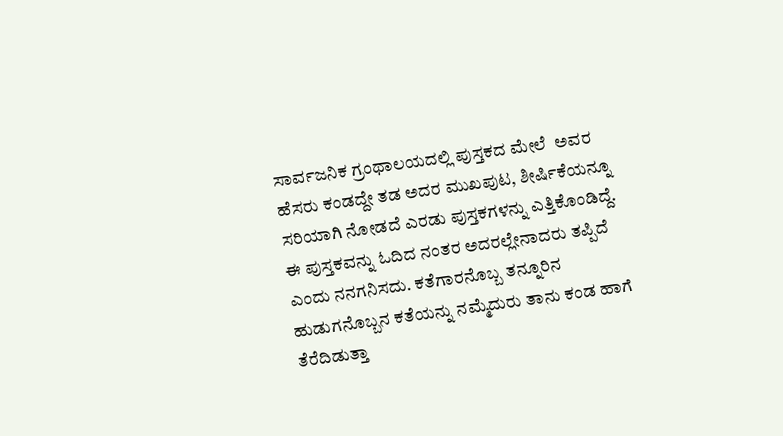ಸಾರ್ವಜನಿಕ ಗ್ರಂಥಾಲಯದಲ್ಲಿ ಪುಸ್ತಕದ ಮೇಲೆ  ಅವರ ಹೆಸರು ಕಂಡದ್ದೇ ತಡ ಅದರ ಮುಖಪುಟ, ಶೀರ್ಷಿಕೆಯನ್ನೂ ಸರಿಯಾಗಿ ನೋಡದೆ ಎರಡು ಪುಸ್ತಕಗಳನ್ನು ಎತ್ತಿಕೊಂಡಿದ್ದೆ. ಈ ಪುಸ್ತಕವನ್ನು ಓದಿದ ನಂತರ ಅದರಲ್ಲೇನಾದರು ತಪ್ಪಿದೆ ಎಂದು ನನಗನಿಸದು. ಕತೆಗಾರನೊಬ್ಬ ತನ್ನೂರಿನ ಹುಡುಗನೊಬ್ಬನ ಕತೆಯನ್ನು ನಮ್ಮೆದುರು ತಾನು ಕಂಡ ಹಾಗೆ ತೆರೆದಿಡುತ್ತಾ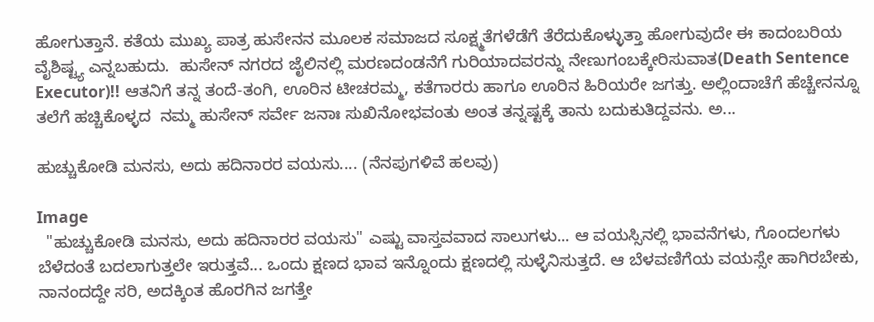ಹೋಗುತ್ತಾನೆ. ಕತೆಯ ಮುಖ್ಯ ಪಾತ್ರ ಹುಸೇನನ ಮೂಲಕ ಸಮಾಜದ ಸೂಕ್ಷ್ಮತೆಗಳೆಡೆಗೆ ತೆರೆದುಕೊಳ್ಳುತ್ತಾ ಹೋಗುವುದೇ ಈ ಕಾದಂಬರಿಯ ವೈಶಿಷ್ಟ್ಯ ಎನ್ನಬಹುದು.  ಹುಸೇನ್ ನಗರದ ಜೈಲಿನಲ್ಲಿ ಮರಣದಂಡನೆಗೆ ಗುರಿಯಾದವರನ್ನು ನೇಣುಗಂಬಕ್ಕೇರಿಸುವಾತ(Death Sentence Executor)!! ಆತನಿಗೆ ತನ್ನ ತಂದೆ-ತಂಗಿ, ಊರಿನ ಟೀಚರಮ್ಮ, ಕತೆಗಾರರು ಹಾಗೂ ಊರಿನ ಹಿರಿಯರೇ ಜಗತ್ತು. ಅಲ್ಲಿಂದಾಚೆಗೆ ಹೆಚ್ಚೇನನ್ನೂ ತಲೆಗೆ ಹಚ್ಚಿಕೊಳ್ಳದ  ನಮ್ಮ ಹುಸೇನ್ ಸರ್ವೇ ಜನಾಃ ಸುಖಿನೋಭವಂತು ಅಂತ ತನ್ನಷ್ಟಕ್ಕೆ ತಾನು ಬದುಕುತಿದ್ದವನು. ಅ...

ಹುಚ್ಚುಕೋಡಿ ಮನಸು, ಅದು ಹದಿನಾರರ ವಯಸು.... (ನೆನಪುಗಳಿವೆ ಹಲವು)

Image
  "ಹುಚ್ಚುಕೋಡಿ ಮನಸು, ಅದು ಹದಿನಾರರ ವಯಸು" ಎಷ್ಟು ವಾಸ್ತವವಾದ ಸಾಲುಗಳು... ಆ ವಯಸ್ಸಿನಲ್ಲಿ ಭಾವನೆಗಳು, ಗೊಂದಲಗಳು ಬೆಳೆದಂತೆ ಬದಲಾಗುತ್ತಲೇ ಇರುತ್ತವೆ... ಒಂದು ಕ್ಷಣದ ಭಾವ ಇನ್ನೊಂದು ಕ್ಷಣದಲ್ಲಿ ಸುಳ್ಳೆನಿಸುತ್ತದೆ. ಆ ಬೆಳವಣಿಗೆಯ ವಯಸ್ಸೇ ಹಾಗಿರಬೇಕು, ನಾನಂದದ್ದೇ ಸರಿ, ಅದಕ್ಕಿಂತ ಹೊರಗಿನ ಜಗತ್ತೇ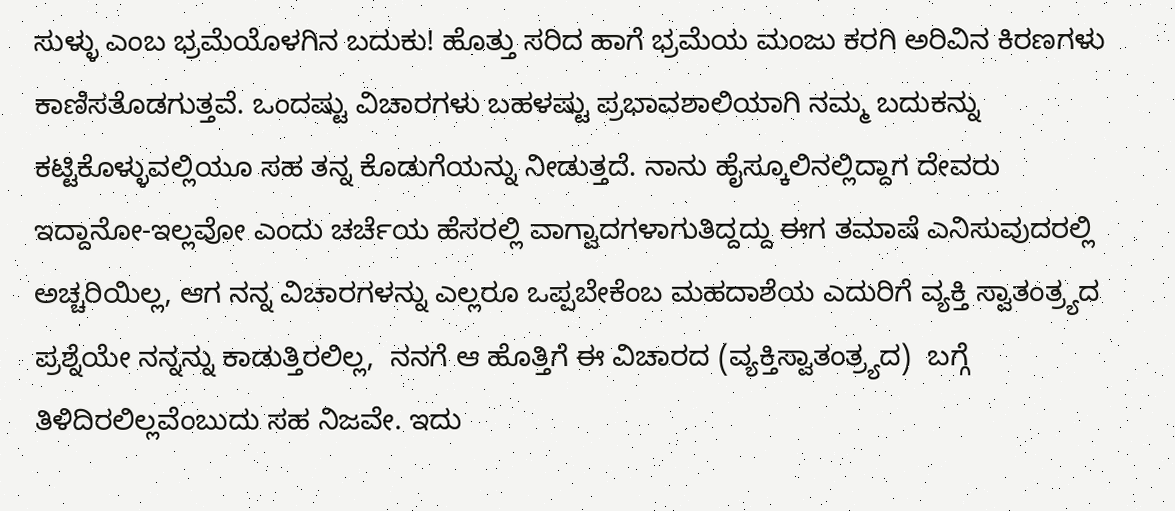ಸುಳ್ಳು ಎಂಬ ಭ್ರಮೆಯೊಳಗಿನ ಬದುಕು! ಹೊತ್ತು ಸರಿದ ಹಾಗೆ ಭ್ರಮೆಯ ಮಂಜು ಕರಗಿ ಅರಿವಿನ ಕಿರಣಗಳು ಕಾಣಿಸತೊಡಗುತ್ತವೆ. ಒಂದಷ್ಟು ವಿಚಾರಗಳು ಬಹಳಷ್ಟು ಪ್ರಭಾವಶಾಲಿಯಾಗಿ ನಮ್ಮ ಬದುಕನ್ನು ಕಟ್ಟಿಕೊಳ್ಳುವಲ್ಲಿಯೂ ಸಹ ತನ್ನ ಕೊಡುಗೆಯನ್ನು ನೀಡುತ್ತದೆ. ನಾನು ಹೈಸ್ಕೂಲಿನಲ್ಲಿದ್ದಾಗ ದೇವರು ಇದ್ದಾನೋ-ಇಲ್ಲವೋ ಎಂದು ಚರ್ಚೆಯ ಹೆಸರಲ್ಲಿ ವಾಗ್ವಾದಗಳಾಗುತಿದ್ದದ್ದು ಈಗ ತಮಾಷೆ ಎನಿಸುವುದರಲ್ಲಿ ಅಚ್ಚರಿಯಿಲ್ಲ, ಆಗ ನನ್ನ ವಿಚಾರಗಳನ್ನು ಎಲ್ಲರೂ ಒಪ್ಪಬೇಕೆಂಬ ಮಹದಾಶೆಯ ಎದುರಿಗೆ ವ್ಯಕ್ತಿ ಸ್ವಾತಂತ್ರ್ಯದ ಪ್ರಶ್ನೆಯೇ ನನ್ನನ್ನು ಕಾಡುತ್ತಿರಲಿಲ್ಲ,  ನನಗೆ ಆ ಹೊತ್ತಿಗೆ ಈ ವಿಚಾರದ (ವ್ಯಕ್ತಿಸ್ವಾತಂತ್ರ್ಯದ)  ಬಗ್ಗೆ ತಿಳಿದಿರಲಿಲ್ಲವೆಂಬುದು ಸಹ ನಿಜವೇ. ಇದು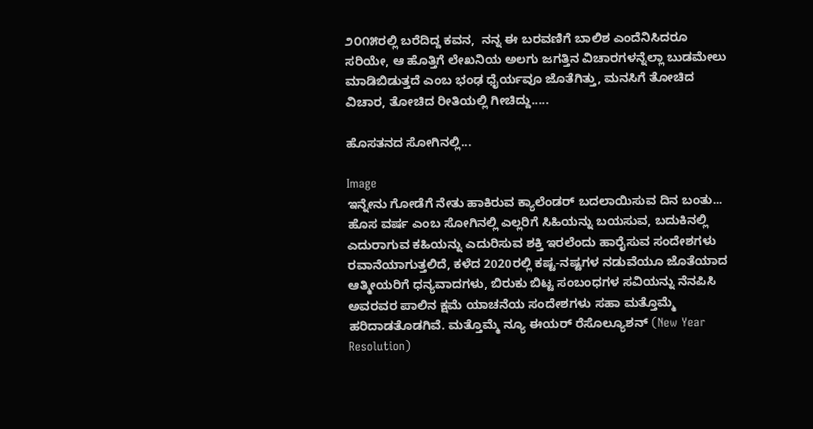೨೦೧೫ರಲ್ಲಿ ಬರೆದಿದ್ದ ಕವನ,  ನನ್ನ ಈ ಬರವಣಿಗೆ ಬಾಲಿಶ ಎಂದೆನಿಸಿದರೂ ಸರಿಯೇ, ಆ ಹೊತ್ತಿಗೆ ಲೇಖನಿಯ ಅಲಗು ಜಗತ್ತಿನ ವಿಚಾರಗಳನ್ನೆಲ್ಲಾ ಬುಡಮೇಲು ಮಾಡಿಬಿಡುತ್ತದೆ ಎಂಬ ಭಂಢ ಧೈರ್ಯವೂ ಜೊತೆಗಿತ್ತು, ಮನಸಿಗೆ ತೋಚಿದ ವಿಚಾರ, ತೋಚಿದ ರೀತಿಯಲ್ಲಿ ಗೀಚಿದ್ದು.....

ಹೊಸತನದ ಸೋಗಿನಲ್ಲಿ...

Image
ಇನ್ನೇನು ಗೋಡೆಗೆ ನೇತು ಹಾಕಿರುವ ಕ್ಯಾಲೆಂಡರ್ ಬದಲಾಯಿಸುವ ದಿನ ಬಂತು... ಹೊಸ ವರ್ಷ ಎಂಬ ಸೋಗಿನಲ್ಲಿ ಎಲ್ಲರಿಗೆ ಸಿಹಿಯನ್ನು ಬಯಸುವ, ಬದುಕಿನಲ್ಲಿ ಎದುರಾಗುವ ಕಹಿಯನ್ನು ಎದುರಿಸುವ ಶಕ್ತಿ ಇರಲೆಂದು ಹಾರೈಸುವ ಸಂದೇಶಗಳು ರವಾನೆಯಾಗುತ್ತಲಿದೆ, ಕಳೆದ 2020ರಲ್ಲಿ ಕಷ್ಟ-ನಷ್ಟಗಳ ನಡುವೆಯೂ ಜೊತೆಯಾದ ಆತ್ಮೀಯರಿಗೆ ಧನ್ಯವಾದಗಳು, ಬಿರುಕು ಬಿಟ್ಟ ಸಂಬಂಧಗಳ ಸವಿಯನ್ನು ನೆನಪಿಸಿ ಅವರವರ ಪಾಲಿನ ಕ್ಷಮೆ ಯಾಚನೆಯ ಸಂದೇಶಗಳು ಸಹಾ ಮತ್ತೊಮ್ಮೆ ಹರಿದಾಡತೊಡಗಿವೆ. ಮತ್ತೊಮ್ಮೆ ನ್ಯೂ ಈಯರ್ ರೆಸೊಲ್ಯೂಶನ್ (New Year Resolution)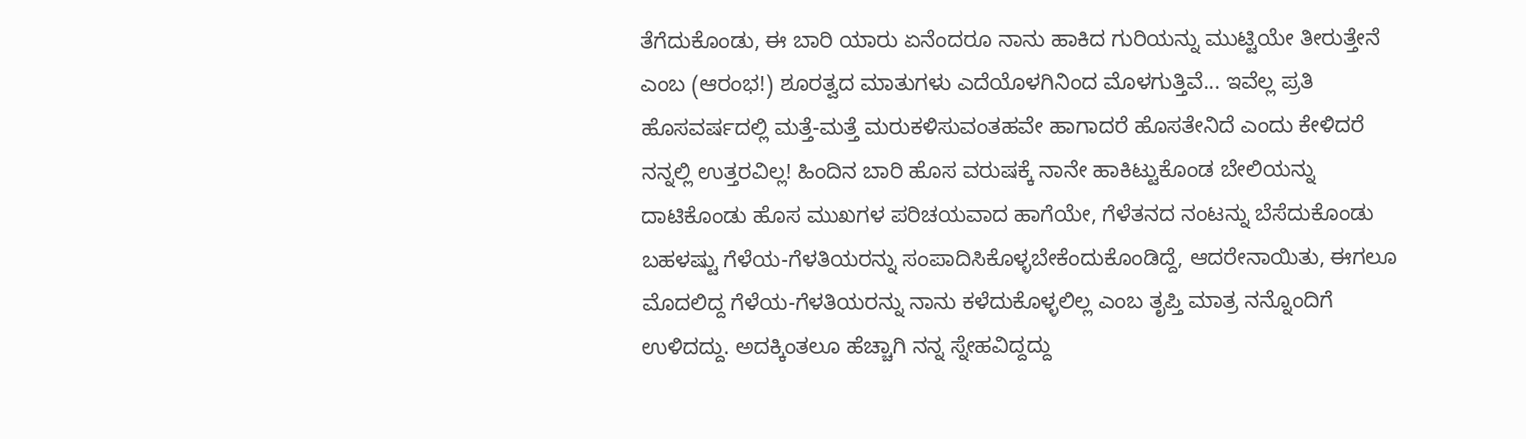ತೆಗೆದುಕೊಂಡು, ಈ ಬಾರಿ ಯಾರು ಏನೆಂದರೂ ನಾನು ಹಾಕಿದ ಗುರಿಯನ್ನು ಮುಟ್ಟಿಯೇ ತೀರುತ್ತೇನೆ ಎಂಬ (ಆರಂಭ!) ಶೂರತ್ವದ ಮಾತುಗಳು ಎದೆಯೊಳಗಿನಿಂದ ಮೊಳಗುತ್ತಿವೆ... ಇವೆಲ್ಲ ಪ್ರತಿ ಹೊಸವರ್ಷದಲ್ಲಿ ಮತ್ತೆ-ಮತ್ತೆ ಮರುಕಳಿಸುವಂತಹವೇ ಹಾಗಾದರೆ ಹೊಸತೇನಿದೆ ಎಂದು ಕೇಳಿದರೆ ನನ್ನಲ್ಲಿ ಉತ್ತರವಿಲ್ಲ! ಹಿಂದಿನ ಬಾರಿ ಹೊಸ ವರುಷಕ್ಕೆ ನಾನೇ ಹಾಕಿಟ್ಟುಕೊಂಡ ಬೇಲಿಯನ್ನು ದಾಟಿಕೊಂಡು ಹೊಸ ಮುಖಗಳ ಪರಿಚಯವಾದ ಹಾಗೆಯೇ, ಗೆಳೆತನದ ನಂಟನ್ನು ಬೆಸೆದುಕೊಂಡು ಬಹಳಷ್ಟು ಗೆಳೆಯ-ಗೆಳತಿಯರನ್ನು ಸಂಪಾದಿಸಿಕೊಳ್ಳಬೇಕೆಂದುಕೊಂಡಿದ್ದೆ, ಆದರೇನಾಯಿತು, ಈಗಲೂ ಮೊದಲಿದ್ದ ಗೆಳೆಯ-ಗೆಳತಿಯರನ್ನು ನಾನು ಕಳೆದುಕೊಳ್ಳಲಿಲ್ಲ ಎಂಬ ತೃಪ್ತಿ ಮಾತ್ರ ನನ್ನೊಂದಿಗೆ ಉಳಿದದ್ದು. ಅದಕ್ಕಿಂತಲೂ ಹೆಚ್ಚಾಗಿ ನನ್ನ ಸ್ನೇಹವಿದ್ದದ್ದು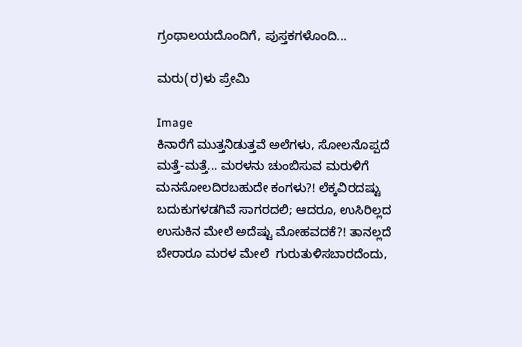ಗ್ರಂಥಾಲಯದೊಂದಿಗೆ, ಪುಸ್ತಕಗಳೊಂದಿ...

ಮರು(ರ)ಳು ಪ್ರೇಮಿ

Image
ಕಿನಾರೆಗೆ ಮುತ್ತನಿಡುತ್ತವೆ ಅಲೆಗಳು, ಸೋಲನೊಪ್ಪದೆ ಮತ್ತೆ-ಮತ್ತೆ... ಮರಳನು ಚುಂಬಿಸುವ ಮರುಳಿಗೆ ಮನಸೋಲದಿರಬಹುದೇ ಕಂಗಳು?! ಲೆಕ್ಕವಿರದಷ್ಟು ಬದುಕುಗಳಡಗಿವೆ ಸಾಗರದಲಿ; ಆದರೂ, ಉಸಿರಿಲ್ಲದ ಉಸುಕಿನ ಮೇಲೆ ಅದೆಷ್ಟು ಮೋಹವದಕೆ?! ತಾನಲ್ಲದೆ ಬೇರಾರೂ ಮರಳ ಮೇಲೆ  ಗುರುತುಳಿಸಬಾರದೆಂದು,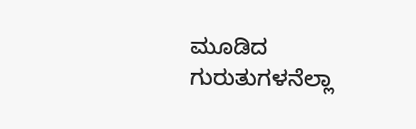ಮೂಡಿದ ಗುರುತುಗಳನೆಲ್ಲಾ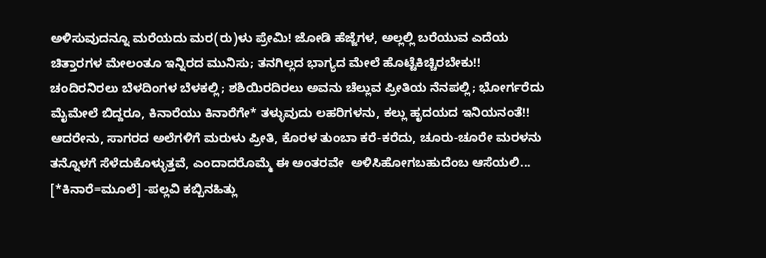ಅಳಿಸುವುದನ್ನೂ ಮರೆಯದು ಮರ(ರು)ಳು ಪ್ರೇಮಿ! ಜೋಡಿ ಹೆಜ್ಜೆಗಳ, ಅಲ್ಲಲ್ಲಿ ಬರೆಯುವ ಎದೆಯ ಚಿತ್ತಾರಗಳ ಮೇಲಂತೂ ಇನ್ನಿರದ ಮುನಿಸು; ತನಗಿಲ್ಲದ ಭಾಗ್ಯದ ಮೇಲೆ ಹೊಟ್ಟೆಕಿಚ್ಚಿರಬೇಕು!! ಚಂದಿರನಿರಲು ಬೆಳದಿಂಗಳ ಬೆಳಕಲ್ಲಿ; ಶಶಿಯಿರದಿರಲು ಅವನು ಚೆಲ್ಲುವ ಪ್ರೀತಿಯ ನೆನಪಲ್ಲಿ; ಭೋರ್ಗರೆದು ಮೈಮೇಲೆ ಬಿದ್ದರೂ, ಕಿನಾರೆಯು ಕಿನಾರೆಗೇ* ತಳ್ಳುವುದು ಲಹರಿಗಳನು, ಕಲ್ಲು ಹೃದಯದ ಇನಿಯನಂತೆ!! ಆದರೇನು, ಸಾಗರದ ಅಲೆಗಳಿಗೆ ಮರುಳು ಪ್ರೀತಿ, ಕೊರಳ ತುಂಬಾ ಕರೆ-ಕರೆದು, ಚೂರು-ಚೂರೇ ಮರಳನು ತನ್ನೊಳಗೆ ಸೆಳೆದುಕೊಳ್ಳುತ್ತವೆ, ಎಂದಾದರೊಮ್ಮೆ ಈ ಅಂತರವೇ  ಅಳಿಸಿಹೋಗಬಹುದೆಂಬ ಆಸೆಯಲಿ... [*ಕಿನಾರೆ=ಮೂಲೆ] -ಪಲ್ಲವಿ ಕಬ್ಬಿನಹಿತ್ಲು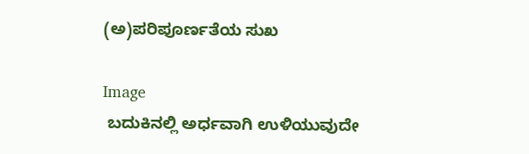(ಅ)ಪರಿಪೂರ್ಣತೆಯ ಸುಖ

Image
 ಬದುಕಿನಲ್ಲಿ ಅರ್ಧವಾಗಿ ಉಳಿಯುವುದೇ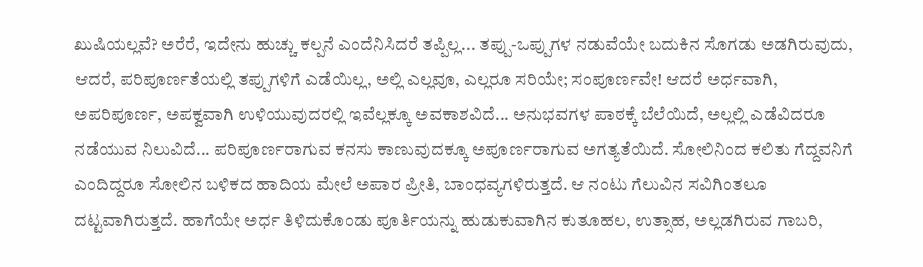ಖುಷಿಯಲ್ಲವೆ? ಅರೆರೆ, ಇದೇನು ಹುಚ್ಚು ಕಲ್ಪನೆ ಎಂದೆನಿಸಿದರೆ ತಪ್ಪಿಲ್ಲ... ತಪ್ಪು-ಒಪ್ಪುಗಳ ನಡುವೆಯೇ ಬದುಕಿನ ಸೊಗಡು ಅಡಗಿರುವುದು, ಆದರೆ, ಪರಿಪೂರ್ಣತೆಯಲ್ಲಿ ತಪ್ಪುಗಳಿಗೆ ಎಡೆಯಿಲ್ಲ, ಅಲ್ಲಿ ಎಲ್ಲವೂ, ಎಲ್ಲರೂ ಸರಿಯೇ; ಸಂಪೂರ್ಣವೇ! ಆದರೆ ಅರ್ಧವಾಗಿ, ಅಪರಿಪೂರ್ಣ, ಅಪಕ್ವವಾಗಿ ಉಳಿಯುವುದರಲ್ಲಿ ಇವೆಲ್ಲಕ್ಕೂ ಅವಕಾಶವಿದೆ... ಅನುಭವಗಳ ಪಾಠಕ್ಕೆ ಬೆಲೆಯಿದೆ, ಅಲ್ಲಲ್ಲಿ ಎಡೆವಿದರೂ ನಡೆಯುವ ನಿಲುವಿದೆ... ಪರಿಪೂರ್ಣರಾಗುವ ಕನಸು ಕಾಣುವುದಕ್ಕೂ ಅಪೂರ್ಣರಾಗುವ ಅಗತ್ಯತೆಯಿದೆ. ಸೋಲಿನಿಂದ ಕಲಿತು ಗೆದ್ದವನಿಗೆ ಎಂದಿದ್ದರೂ ಸೋಲಿನ ಬಳಿಕದ ಹಾದಿಯ ಮೇಲೆ ಅಪಾರ ಪ್ರೀತಿ, ಬಾಂಧವ್ಯಗಳಿರುತ್ತದೆ. ಆ ನಂಟು ಗೆಲುವಿನ ಸವಿಗಿಂತಲೂ ದಟ್ಟವಾಗಿರುತ್ತದೆ. ಹಾಗೆಯೇ ಅರ್ಧ ತಿಳಿದುಕೊಂಡು ಪೂರ್ತಿಯನ್ನು ಹುಡುಕುವಾಗಿನ ಕುತೂಹಲ, ಉತ್ಸಾಹ, ಅಲ್ಲಡಗಿರುವ ಗಾಬರಿ,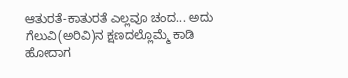ಆತುರತೆ-ಕಾತುರತೆ ಎಲ್ಲವೂ ಚಂದ... ಅದು ಗೆಲುವಿ(ಅರಿವಿ)ನ ಕ್ಷಣದಲ್ಲೊಮ್ಮೆ ಕಾಡಿ ಹೋದಾಗ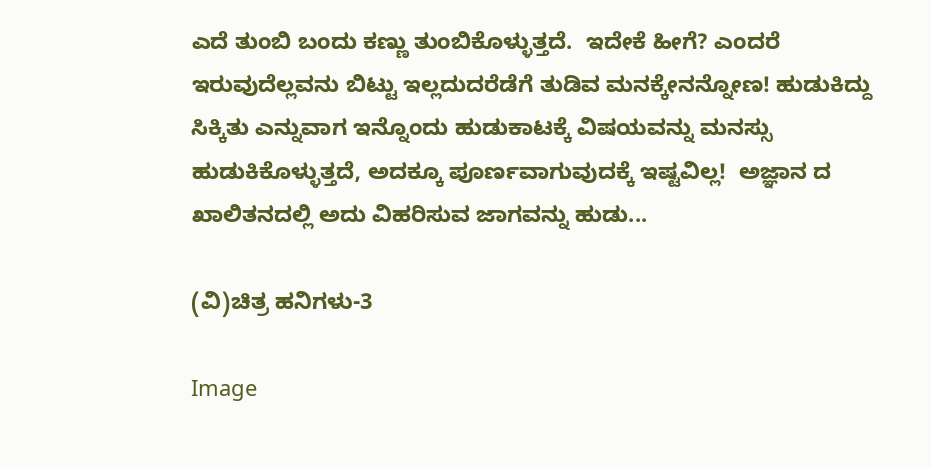ಎದೆ ತುಂಬಿ ಬಂದು ಕಣ್ಣು ತುಂಬಿಕೊಳ್ಳುತ್ತದೆ.  ಇದೇಕೆ ಹೀಗೆ? ಎಂದರೆ ಇರುವುದೆಲ್ಲವನು ಬಿಟ್ಟು ಇಲ್ಲದುದರೆಡೆಗೆ ತುಡಿವ ಮನಕ್ಕೇನನ್ನೋಣ! ಹುಡುಕಿದ್ದು ಸಿಕ್ಕಿತು ಎನ್ನುವಾಗ ಇನ್ನೊಂದು ಹುಡುಕಾಟಕ್ಕೆ ವಿಷಯವನ್ನು ಮನಸ್ಸು ಹುಡುಕಿಕೊಳ್ಳುತ್ತದೆ, ಅದಕ್ಕೂ ಪೂರ್ಣವಾಗುವುದಕ್ಕೆ ಇಷ್ಟವಿಲ್ಲ!  ಅಜ್ಞಾನ ದ ಖಾಲಿತನದಲ್ಲಿ ಅದು ವಿಹರಿಸುವ ಜಾಗವನ್ನು ಹುಡು...

(ವಿ)ಚಿತ್ರ ಹನಿಗಳು-3

Image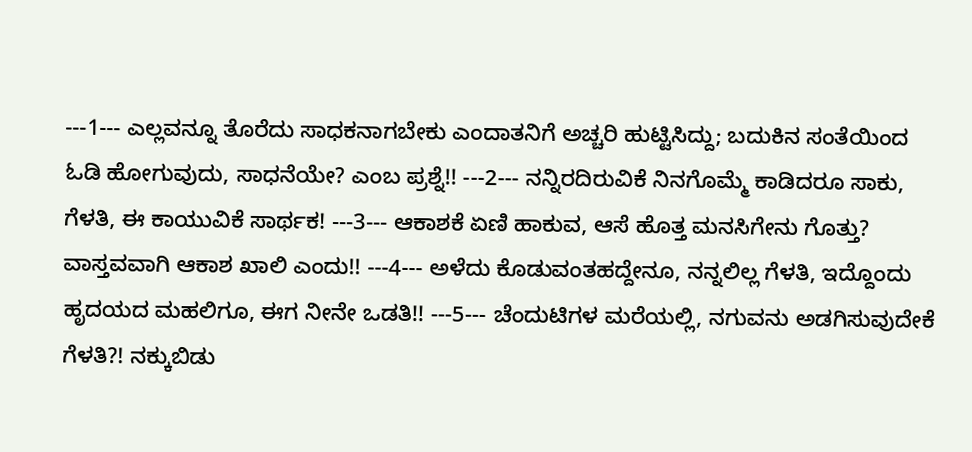---1--- ಎಲ್ಲವನ್ನೂ ತೊರೆದು ಸಾಧಕನಾಗಬೇಕು ಎಂದಾತನಿಗೆ ಅಚ್ಚರಿ ಹುಟ್ಟಿಸಿದ್ದು; ಬದುಕಿನ ಸಂತೆಯಿಂದ ಓಡಿ ಹೋಗುವುದು, ಸಾಧನೆಯೇ? ಎಂಬ ಪ್ರಶ್ನೆ!! ---2--- ನನ್ನಿರದಿರುವಿಕೆ ನಿನಗೊಮ್ಮೆ ಕಾಡಿದರೂ ಸಾಕು, ಗೆಳತಿ, ಈ ಕಾಯುವಿಕೆ ಸಾರ್ಥಕ! ---3--- ಆಕಾಶಕೆ ಏಣಿ ಹಾಕುವ, ಆಸೆ ಹೊತ್ತ ಮನಸಿಗೇನು ಗೊತ್ತು? ವಾಸ್ತವವಾಗಿ ಆಕಾಶ ಖಾಲಿ ಎಂದು!! ---4--- ಅಳೆದು ಕೊಡುವಂತಹದ್ದೇನೂ, ನನ್ನಲಿಲ್ಲ ಗೆಳತಿ, ಇದ್ದೊಂದು ಹೃದಯದ ಮಹಲಿಗೂ, ಈಗ ನೀನೇ ಒಡತಿ!! ---5--- ಚೆಂದುಟಿಗಳ ಮರೆಯಲ್ಲಿ, ನಗುವನು ಅಡಗಿಸುವುದೇಕೆ ಗೆಳತಿ?! ನಕ್ಕುಬಿಡು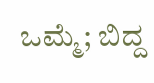ಒಮ್ಮೆ; ಬಿದ್ದ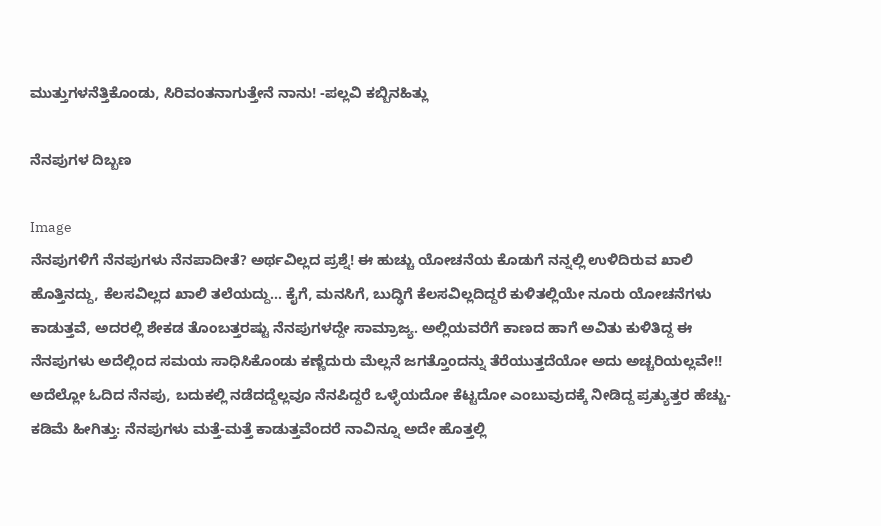ಮುತ್ತುಗಳನೆತ್ತಿಕೊಂಡು, ಸಿರಿವಂತನಾಗುತ್ತೇನೆ ನಾನು! -ಪಲ್ಲವಿ ಕಬ್ಬಿನಹಿತ್ಲು

ನೆನಪುಗಳ ದಿಬ್ಬಣ

Image
ನೆನಪುಗಳಿಗೆ ನೆನಪುಗಳು ನೆನಪಾದೀತೆ? ಅರ್ಥವಿಲ್ಲದ ಪ್ರಶ್ನೆ! ಈ ಹುಚ್ಚು ಯೋಚನೆಯ ಕೊಡುಗೆ ನನ್ನಲ್ಲಿ ಉಳಿದಿರುವ ಖಾಲಿ ಹೊತ್ತಿನದ್ದು, ಕೆಲಸವಿಲ್ಲದ ಖಾಲಿ ತಲೆಯದ್ದು... ಕೈಗೆ, ಮನಸಿಗೆ, ಬುದ್ಢಿಗೆ ಕೆಲಸವಿಲ್ಲದಿದ್ದರೆ ಕುಳಿತಲ್ಲಿಯೇ ನೂರು ಯೋಚನೆಗಳು ಕಾಡುತ್ತವೆ, ಅದರಲ್ಲಿ ಶೇಕಡ ತೊಂಬತ್ತರಷ್ಟು ನೆನಪುಗಳದ್ದೇ ಸಾಮ್ರಾಜ್ಯ. ಅಲ್ಲಿಯವರೆಗೆ ಕಾಣದ ಹಾಗೆ ಅವಿತು ಕುಳಿತಿದ್ದ ಈ ನೆನಪುಗಳು ಅದೆಲ್ಲಿಂದ ಸಮಯ ಸಾಧಿಸಿಕೊಂಡು ಕಣ್ಣೆದುರು ಮೆಲ್ಲನೆ ಜಗತ್ತೊಂದನ್ನು ತೆರೆಯುತ್ತದೆಯೋ ಅದು ಅಚ್ಚರಿಯಲ್ಲವೇ!! ಅದೆಲ್ಲೋ ಓದಿದ ನೆನಪು, ಬದುಕಲ್ಲಿ ನಡೆದದ್ದೆಲ್ಲವೂ ನೆನಪಿದ್ದರೆ ಒಳ್ಳೆಯದೋ ಕೆಟ್ಟದೋ ಎಂಬುವುದಕ್ಕೆ ನೀಡಿದ್ದ ಪ್ರತ್ಯುತ್ತರ ಹೆಚ್ಚು-ಕಡಿಮೆ ಹೀಗಿತ್ತು: ನೆನಪುಗಳು ಮತ್ತೆ-ಮತ್ತೆ ಕಾಡುತ್ತವೆಂದರೆ ನಾವಿನ್ನೂ ಅದೇ ಹೊತ್ತಲ್ಲಿ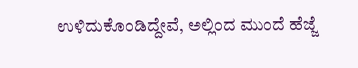ಉಳಿದುಕೊಂಡಿದ್ದೇವೆ, ಅಲ್ಲಿಂದ ಮುಂದೆ ಹೆಜ್ಜೆ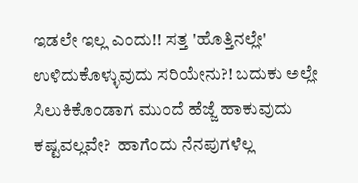ಇಡಲೇ ಇಲ್ಲ ಎಂದು!! ಸತ್ತ 'ಹೊತ್ತಿನಲ್ಲೇ' ಉಳಿದುಕೊಳ್ಳುವುದು ಸರಿಯೇನು?! ಬದುಕು ಅಲ್ಲೇ ಸಿಲುಕಿಕೊಂಡಾಗ ಮುಂದೆ ಹೆಜ್ಜೆ ಹಾಕುವುದು ಕಷ್ಟವಲ್ಲವೇ?  ಹಾಗೆಂದು ನೆನಪುಗಳೆಲ್ಲ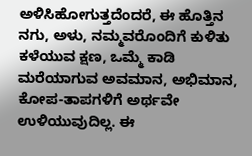ಅಳಿಸಿಹೋಗುತ್ತದೆಂದರೆ, ಈ ಹೊತ್ತಿನ ನಗು, ಅಳು, ನಮ್ಮವರೊಂದಿಗೆ ಕುಳಿತು ಕಳೆಯುವ ಕ್ಷಣ, ಒಮ್ಮೆ ಕಾಡಿ ಮರೆಯಾಗುವ ಅವಮಾನ, ಅಭಿಮಾನ, ಕೋಪ-ತಾಪಗಳಿಗೆ ಅರ್ಥವೇ ಉಳಿಯುವುದಿಲ್ಲ. ಈ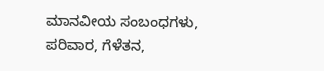ಮಾನವೀಯ ಸಂಬಂಧಗಳು, ಪರಿವಾರ, ಗೆಳೆತನ,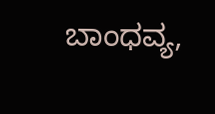ಬಾಂಧವ್ಯ,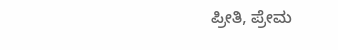ಪ್ರೀತಿ, ಪ್ರೇಮ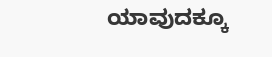ಯಾವುದಕ್ಕೂ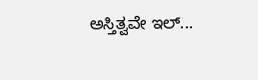ಅಸ್ತಿತ್ವವೇ ಇಲ್...